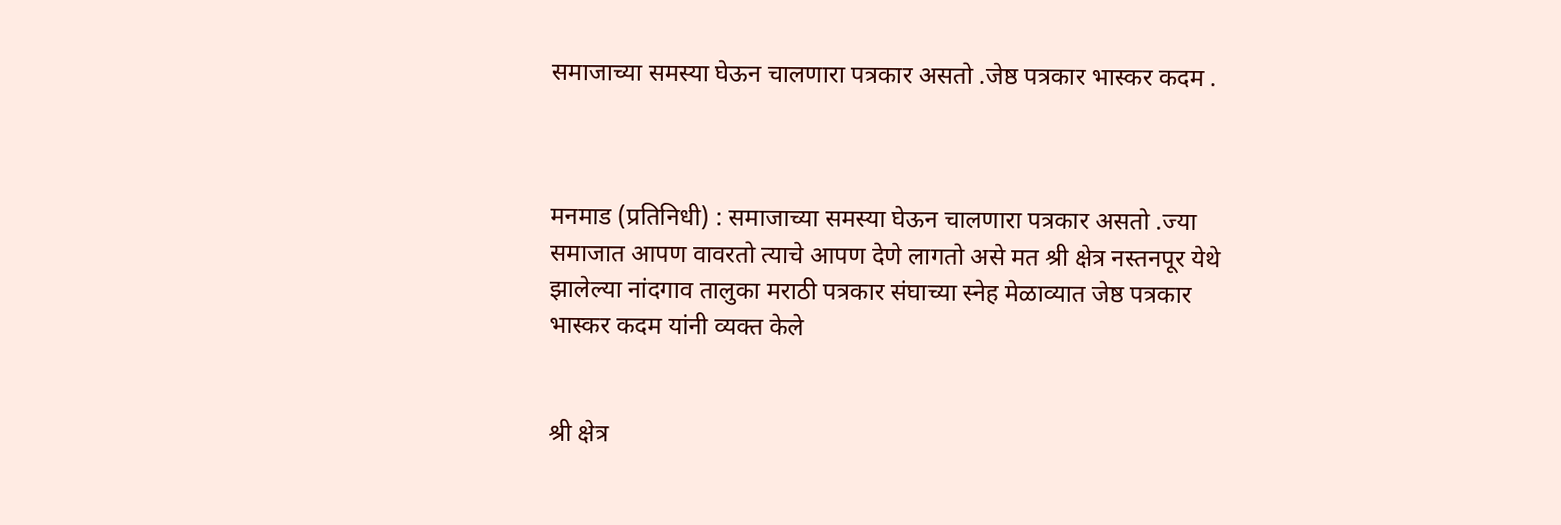समाजाच्या समस्या घेऊन चालणारा पत्रकार असतो .जेष्ठ पत्रकार भास्कर कदम .



मनमाड (प्रतिनिधी) : समाजाच्या समस्या घेऊन चालणारा पत्रकार असतो .ज्या समाजात आपण वावरतो त्याचे आपण देणे लागतो असे मत श्री क्षेत्र नस्तनपूर येथे झालेल्या नांदगाव तालुका मराठी पत्रकार संघाच्या स्नेह मेळाव्यात जेष्ठ पत्रकार भास्कर कदम यांनी व्यक्त केले


श्री क्षेत्र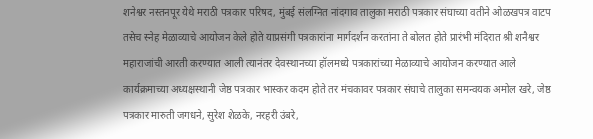शनेश्वर नस्तनपूर येथे मराठी पत्रकार परिषद, मुंबई संलग्नित नांदगाव तालुका मराठी पत्रकार संघाच्या वतीने ओळखपत्र वाटप तसेच स्नेह मेळाव्याचे आयोजन केले होते याप्रसंगी पत्रकारांना मार्गदर्शन करतांना ते बोलत होते प्रारंभी मंदिरात श्री शनैश्वर महाराजांची आरती करण्यात आली त्यानंतर देवस्थानच्या हॉलमध्ये पत्रकारांच्या मेळाव्याचे आयोजन करण्यात आले कार्यक्रमाच्या अध्यक्षस्थानी जेष्ठ पत्रकार भास्कर कदम होते तर मंचकावर पत्रकार संघाचे तालुका समन्वयक अमोल खरे, जेष्ठ पत्रकार मारुती जगधने, सुरेश शेळके, नरहरी उंबरे,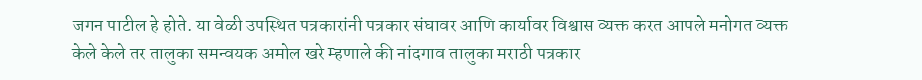जगन पाटील हे होते. या वेळी उपस्थित पत्रकारांनी पत्रकार संघावर आणि कार्यावर विश्वास व्यक्त करत आपले मनोगत व्यक्त केले केले तर तालुका समन्वयक अमोल खरे म्हणाले की नांदगाव तालुका मराठी पत्रकार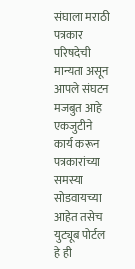संघाला मराठी पत्रकार परिषदेची मान्यता असून आपले संघटन मजबुत आहे एकजुटीने कार्य करून पत्रकारांच्या समस्या सोडवायच्या आहेत तसेच युट्यूब पोर्टल हे ही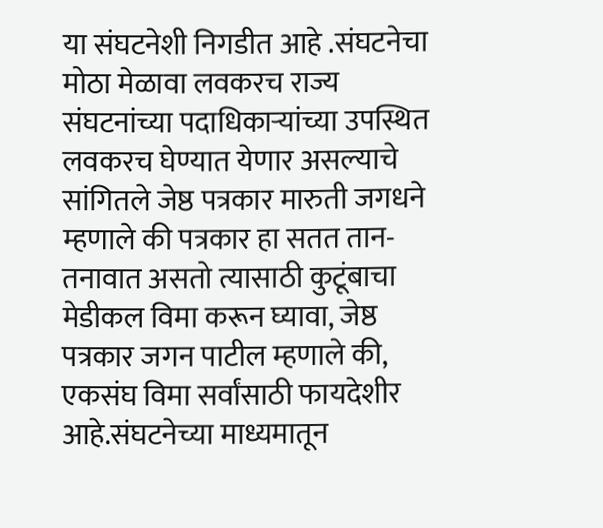या संघटनेशी निगडीत आहे .संघटनेचा मोठा मेळावा लवकरच राज्य संघटनांच्या पदाधिकाऱ्यांच्या उपस्थित लवकरच घेण्यात येणार असल्याचे सांगितले जेष्ठ पत्रकार मारुती जगधने म्हणाले की पत्रकार हा सतत तान- तनावात असतो त्यासाठी कुटूंबाचा मेडीकल विमा करून घ्यावा, जेष्ठ पत्रकार जगन पाटील म्हणाले की, एकसंघ विमा सर्वांसाठी फायदेशीर आहे.संघटनेच्या माध्यमातून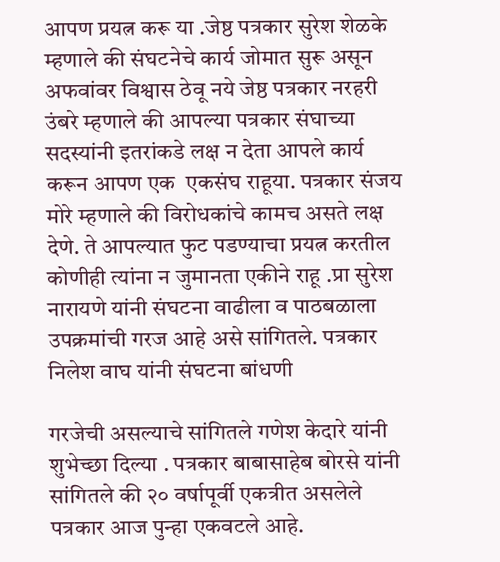आपण प्रयत्न करू या .जेष्ठ पत्रकार सुरेश शेळके म्हणाले की संघटनेचे कार्य जोमात सुरू असून अफवांवर विश्वास ठेवू नये जेष्ठ पत्रकार नरहरी उंबरे म्हणाले की आपल्या पत्रकार संघाच्या सदस्यांनी इतरांकडे लक्ष न देता आपले कार्य करून आपण एक  एकसंघ राहूया. पत्रकार संजय मोरे म्हणाले की विरोधकांचे कामच असते लक्ष देणे. ते आपल्यात फुट पडण्याचा प्रयत्न करतील कोणीही त्यांना न जुमानता एकीने राहू .प्रा सुरेश नारायणे यांनी संघटना वाढीला व पाठबळाला उपक्रमांची गरज आहे असे सांगितले. पत्रकार निलेश वाघ यांनी संघटना बांधणी

गरजेची असल्याचे सांगितले गणेश केदारे यांनी शुभेच्छा दिल्या . पत्रकार बाबासाहेब बोरसे यांनी सांगितले की २० वर्षापूर्वी एकत्रीत असलेले पत्रकार आज पुन्हा एकवटले आहे.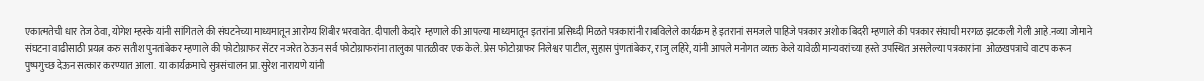एकात्मतेची धार तेज ठेवा, योगेश म्हस्के यांनी सांगितले की संघटनेच्या माध्यमातून आरोग्य शिबीर भरवावेत. दीपाली केदारे  म्हणाले की आपल्या माध्यमातून इतरांना प्रसिध्दी मिळते पत्रकारांनी राबविलेले कार्यक्रम हे इतरानां समजले पाहिजे पत्रकार अशोक बिदरी म्हणाले की पत्रकार संघाची मरगळ झटकली गेली आहे.नव्या जोमाने संघटना वाढीसाठी प्रयत्न करु सतीश पुनतांबेकर म्हणाले की फोटोग्राफर सेंटर नजरेत ठेऊन सर्व फोटोग्राफरांना तालुका पातळीवर एक केले. प्रेस फोटोग्राफर निलेश्वर पाटील, सुहास पुंणतांबेकर, राजु लहिरे, यांनी आपले मनोगत व्यक्त केले यावेळी मान्यवरांच्या हस्ते उपस्थित असलेल्या पत्रकारांना  ओळखपत्राचे वाटप करून पुष्पगुच्छ देऊन सत्कार करण्यात आला. या कार्यक्रमाचे सुत्रसंचालन प्रा.सुरेश नारायणे यांनी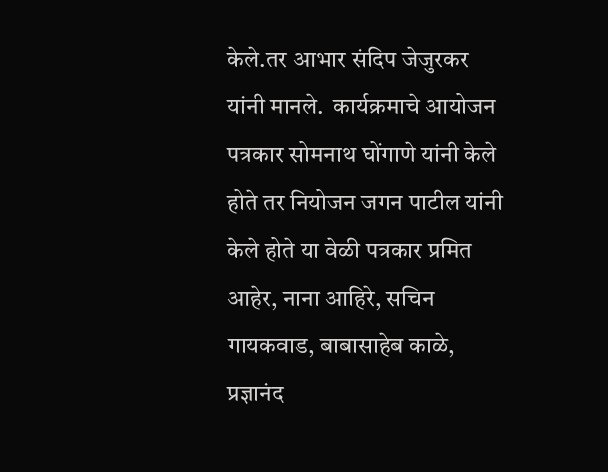केले.तर आभार संदिप जेजुरकर यांनी मानले.  कार्यक्रमाचे आयोजन  पत्रकार सोमनाथ घोंगाणे यांनी केले होते तर नियोजन जगन पाटील यांनी केले होते या वेळी पत्रकार प्रमित आहेर, नाना आहिरे, सचिन गायकवाड, बाबासाहेब काळे, प्रज्ञानंद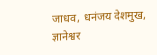जाधव, धनंजय देशमुख, ज्ञानेश्वर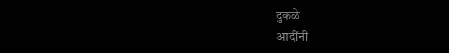दुकळे
आदींनी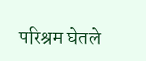परिश्रम घेतले